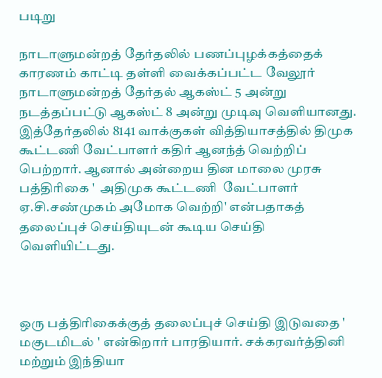படிறு

நாடாளுமன்றத் தேர்தலில் பணப்புழக்கத்தைக் காரணம் காட்டி தள்ளி வைக்கப்பட்ட வேலூர் நாடாளுமன்றத் தேர்தல் ஆகஸ்ட் 5 அன்று நடத்தப்பட்டு ஆகஸ்ட் 8 அன்று முடிவு வெளியானது. இத்தேர்தலில் 8141 வாக்குகள் வித்தியாசத்தில் திமுக கூட்டணி வேட்பாளர் கதிர் ஆனந்த் வெற்றிப் பெற்றார். ஆனால் அன்றைய தின மாலை முரசு பத்திரிகை '  அதிமுக கூட்டணி  வேட்பாளர் ஏ.சி.சண்முகம் அமோக வெற்றி' என்பதாகத் தலைப்புச் செய்தியுடன் கூடிய செய்தி வெளியிட்டது.



ஒரு பத்திரிகைக்குத் தலைப்புச் செய்தி இடுவதை ' மகுடமிடல் ' என்கிறார் பாரதியார். சக்கரவர்த்தினி மற்றும் இந்தியா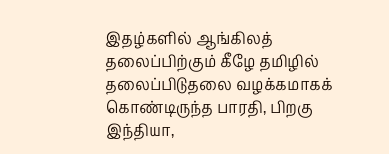இதழ்களில் ஆங்கிலத் தலைப்பிற்கும் கீழே தமிழில் தலைப்பிடுதலை வழக்கமாகக் கொண்டிருந்த பாரதி, பிறகு  இந்தியா,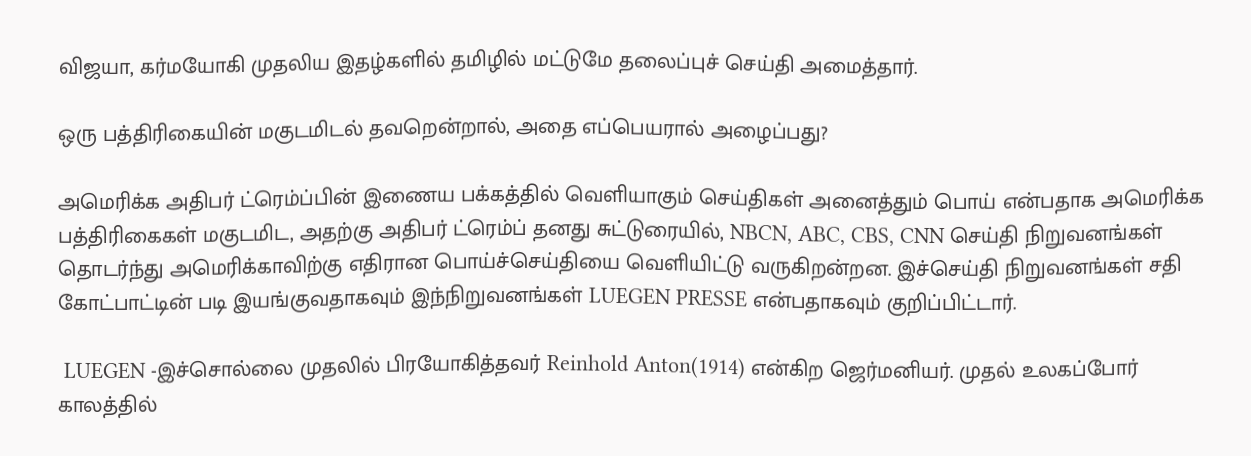விஜயா, கர்மயோகி முதலிய இதழ்களில் தமிழில் மட்டுமே தலைப்புச் செய்தி அமைத்தார்.

ஒரு பத்திரிகையின் மகுடமிடல் தவறென்றால், அதை எப்பெயரால் அழைப்பது?

அமெரிக்க அதிபர் ட்ரெம்ப்பின் இணைய பக்கத்தில் வெளியாகும் செய்திகள் அனைத்தும் பொய் என்பதாக அமெரிக்க பத்திரிகைகள் மகுடமிட, அதற்கு அதிபர் ட்ரெம்ப் தனது சுட்டுரையில், NBCN, ABC, CBS, CNN செய்தி நிறுவனங்கள் தொடர்ந்து அமெரிக்காவிற்கு எதிரான பொய்ச்செய்தியை வெளியிட்டு வருகிறன்றன. இச்செய்தி நிறுவனங்கள் சதி கோட்பாட்டின் படி இயங்குவதாகவும் இந்நிறுவனங்கள் LUEGEN PRESSE என்பதாகவும் குறிப்பிட்டார்.

 LUEGEN -இச்சொல்லை முதலில் பிரயோகித்தவர் Reinhold Anton(1914) என்கிற ஜெர்மனியர். முதல் உலகப்போர் காலத்தில்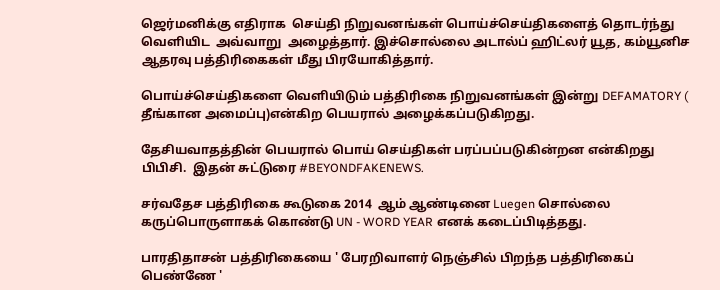ஜெர்மனிக்கு எதிராக  செய்தி நிறுவனங்கள் பொய்ச்செய்திகளைத் தொடர்ந்து வெளியிட  அவ்வாறு  அழைத்தார். இச்சொல்லை அடால்ப் ஹிட்லர் யூத, கம்யூனிச ஆதரவு பத்திரிகைகள் மீது பிரயோகித்தார்.

பொய்ச்செய்திகளை வெளியிடும் பத்திரிகை நிறுவனங்கள் இன்று DEFAMATORY ( தீங்கான அமைப்பு)என்கிற பெயரால் அழைக்கப்படுகிறது.

தேசியவாதத்தின் பெயரால் பொய் செய்திகள் பரப்பப்படுகின்றன என்கிறது பிபிசி.  இதன் சுட்டுரை #BEYONDFAKENEWS.

சர்வதேச பத்திரிகை கூடுகை 2014  ஆம் ஆண்டினை Luegen சொல்லை கருப்பொருளாகக் கொண்டு UN - WORD YEAR எனக் கடைப்பிடித்தது.

பாரதிதாசன் பத்திரிகையை ' பேரறிவாளர் நெஞ்சில் பிறந்த பத்திரிகைப் பெண்ணே '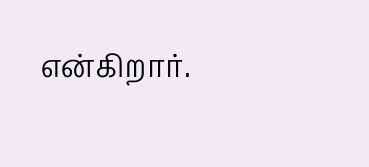என்கிறார்.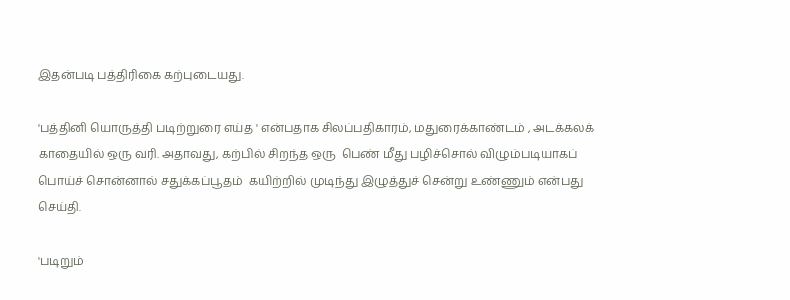இதன்படி பத்திரிகை கற்புடையது.

'பத்தினி யொருத்தி படிற்றுரை எய்த ' என்பதாக சிலப்பதிகாரம், மதுரைக்காண்டம் , அடக்கலக் காதையில் ஒரு வரி. அதாவது, கற்பில் சிறந்த ஒரு  பெண் மீது பழிச்சொல் விழும்படியாகப் பொய்ச் சொன்னால் சதுக்கப்பூதம்  கயிற்றில் முடிந்து இழுத்துச் சென்று உண்ணும் என்பது செய்தி.

'படிறும்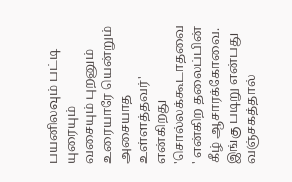பயனிலவும் பட்டி யுரையும்
வசையும் புறனும் உரையாரே யென்றும்
அசையாத உள்ளத்தவர்' என்கிறது 'சொல்லக்கூடாதவை ' என்கிற தலைப்பின் கீழ் ஆசாரக்கோவை. இங்கு படிறு என்பது வஞ்சகத்தால்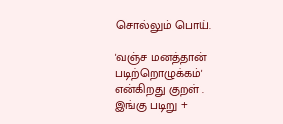சொல்லும் பொய்.

'வஞ்ச மனத்தான் படிற்றொழுக்கம்' என்கிறது குறள் .  இங்கு படிறு +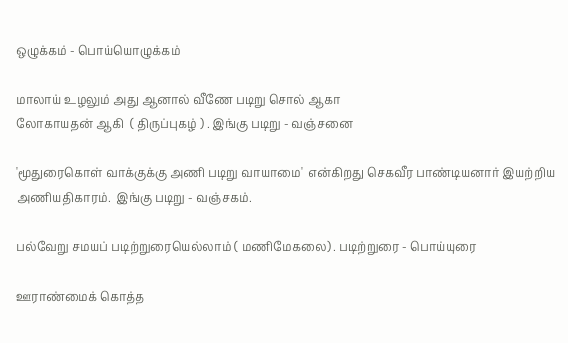ஒழுக்கம் - பொய்யொழுக்கம்

மாலாய் உழலும் அது ஆனால் வீணே படிறு சொல் ஆகா
லோகாயதன் ஆகி  ( திருப்புகழ் ) . இங்கு படிறு - வஞ்சனை

'மூதுரைகொள் வாக்குக்கு அணி படிறு வாயாமை'  என்கிறது செகவீர பாண்டியனார் இயற்றிய அணியதிகாரம்.  இங்கு படிறு - வஞ்சகம்.

பல்வேறு சமயப் படிற்றுரையெல்லாம் ( மணிமேகலை) . படிற்றுரை - பொய்யுரை

ஊராண்மைக் கொத்த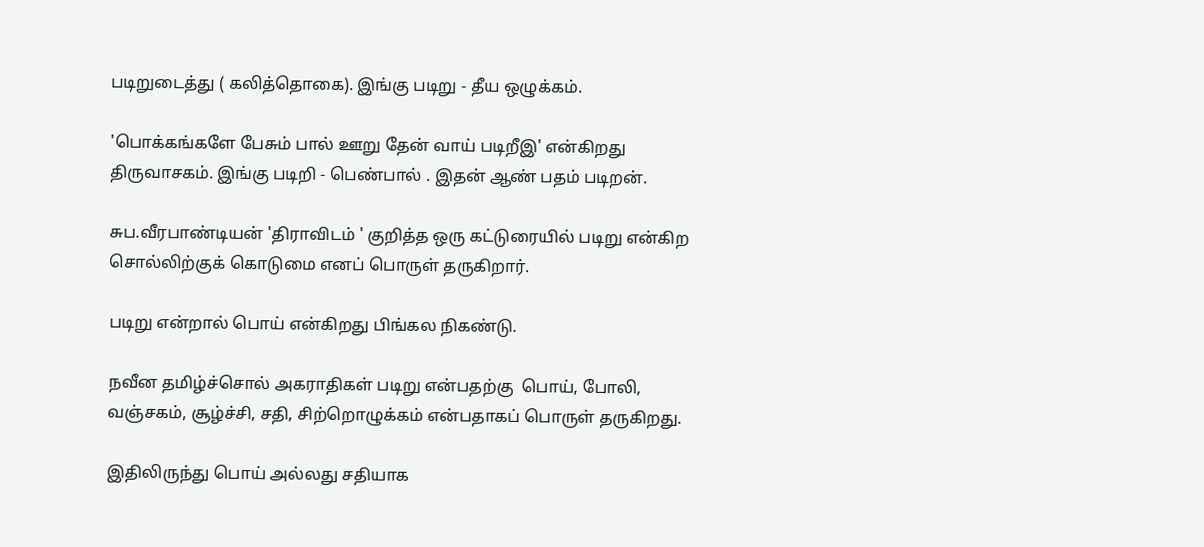படிறுடைத்து ( கலித்தொகை). இங்கு படிறு - தீய ஒழுக்கம்.

'பொக்கங்களே பேசும் பால் ஊறு தேன் வாய் படிறீஇ' என்கிறது திருவாசகம். இங்கு படிறி - பெண்பால் . இதன் ஆண் பதம் படிறன்.

சுப.வீரபாண்டியன் 'திராவிடம் ' குறித்த ஒரு கட்டுரையில் படிறு என்கிற சொல்லிற்குக் கொடுமை எனப் பொருள் தருகிறார்.

படிறு என்றால் பொய் என்கிறது பிங்கல நிகண்டு.

நவீன தமிழ்ச்சொல் அகராதிகள் படிறு என்பதற்கு  பொய், போலி, வஞ்சகம், சூழ்ச்சி, சதி, சிற்றொழுக்கம் என்பதாகப் பொருள் தருகிறது.

இதிலிருந்து பொய் அல்லது சதியாக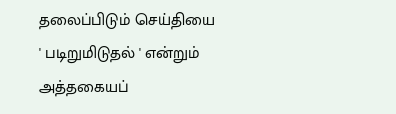தலைப்பிடும் செய்தியை ' படிறுமிடுதல் ' என்றும் அத்தகையப்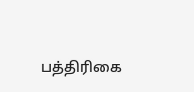பத்திரிகை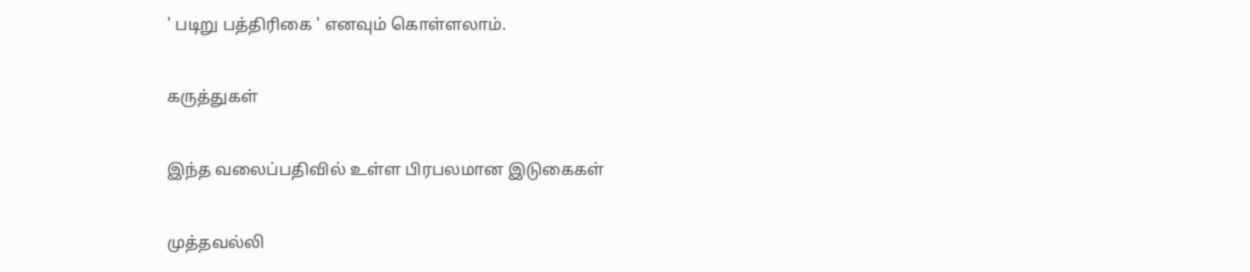' படிறு பத்திரிகை ' எனவும் கொள்ளலாம்.

கருத்துகள்

இந்த வலைப்பதிவில் உள்ள பிரபலமான இடுகைகள்

முத்தவல்லி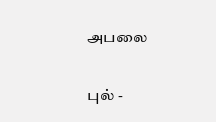அபலை

புல் -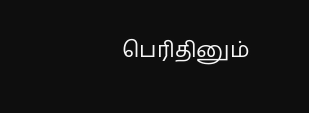பெரிதினும்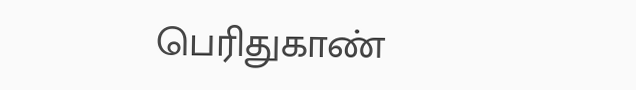பெரிதுகாண்